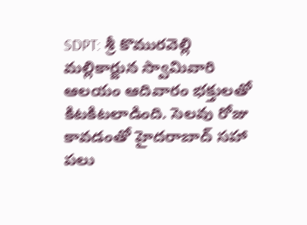SDPT: శ్రీ కొమురవెల్లి మల్లికార్జున స్వామివారి ఆలయం ఆదివారం భక్తులతో కిటకిటలాడింది. సెలవు రోజు కావడంతో హైదరాబాద్ సహా పలు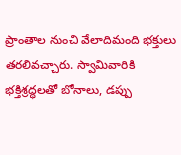ప్రాంతాల నుంచి వేలాదిమంది భక్తులు తరలివచ్చారు. స్వామివారికి భక్తిశ్రద్ధలతో బోనాలు, డప్పు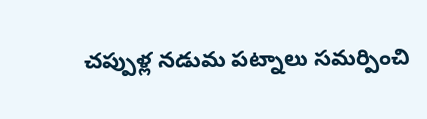చప్పుళ్ల నడుమ పట్నాలు సమర్పించి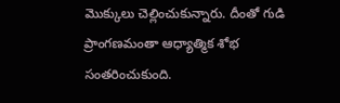మొక్కులు చెల్లించుకున్నారు. దీంతో గుడి ప్రాంగణమంతా ఆధ్యాత్మిక శోభ సంతరించుకుంది.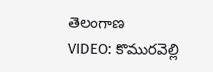తెలంగాణ
VIDEO: కొమురవెల్లి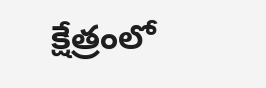క్షేత్రంలో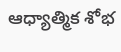ఆధ్యాత్మిక శోభ